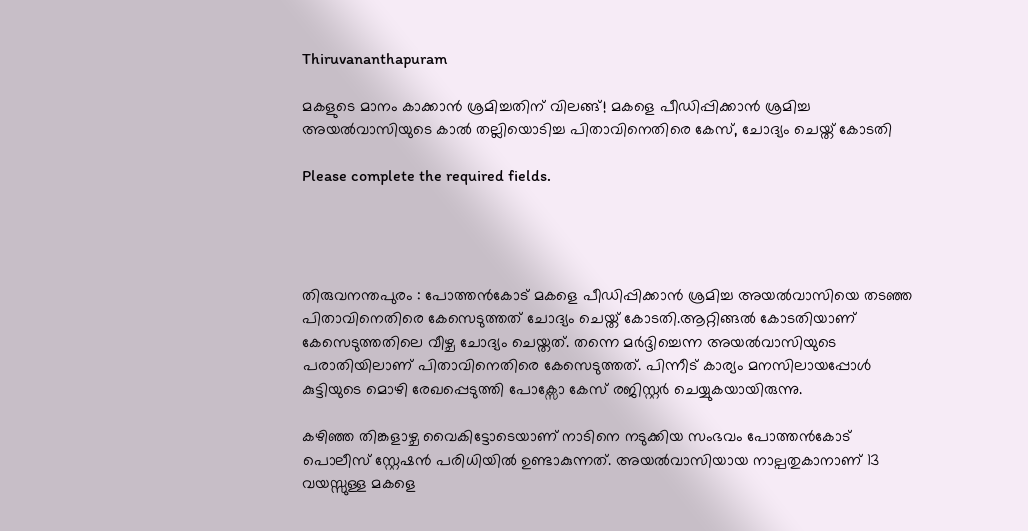Thiruvananthapuram

മകളുടെ മാനം കാക്കാൻ ശ്രമിച്ചതിന് വിലങ്ങ്! മകളെ പീഡിപ്പിക്കാൻ ശ്രമിച്ച അയൽവാസിയുടെ കാൽ തല്ലിയൊടിച്ച പിതാവിനെതിരെ കേസ്, ചോദ്യം ചെയ്ത് കോടതി

Please complete the required fields.




തിരുവനന്തപുരം : പോത്തൻകോട് മകളെ പീഡിപ്പിക്കാൻ ശ്രമിച്ച അയൽവാസിയെ തടഞ്ഞ പിതാവിനെതിരെ കേസെടുത്തത് ചോദ്യം ചെയ്ത് കോടതി.ആറ്റിങ്ങൽ കോടതിയാണ് കേസെടുത്തതിലെ വീഴ്ച ചോദ്യം ചെയ്തത്. തന്നെ മർദ്ദിച്ചെന്ന അയൽവാസിയുടെ പരാതിയിലാണ് പിതാവിനെതിരെ കേസെടുത്തത്. പിന്നീട് കാര്യം മനസിലായപ്പോൾ കുട്ടിയുടെ മൊഴി രേഖപ്പെടുത്തി പോക്സോ കേസ് രജിസ്റ്റർ ചെയ്യുകയായിരുന്നു.

കഴിഞ്ഞ തിങ്കളാഴ്ച വൈകിട്ടോടെയാണ് നാടിനെ നടുക്കിയ സംഭവം പോത്തൻകോട് പൊലീസ് സ്റ്റേഷൻ പരിധിയിൽ ഉണ്ടാകുന്നത്. അയൽവാസിയായ നാല്പതുകാനാണ് 13 വയസ്സുള്ള മകളെ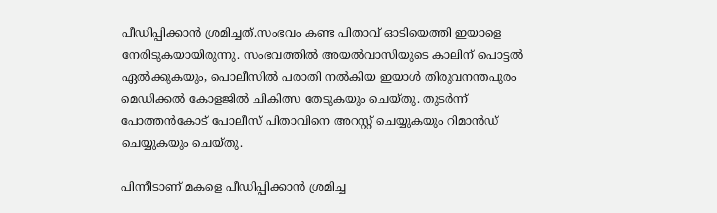പീഡിപ്പിക്കാൻ ശ്രമിച്ചത്.സംഭവം കണ്ട പിതാവ് ഓടിയെത്തി ഇയാളെ നേരിടുകയായിരുന്നു. സംഭവത്തിൽ അയൽവാസിയുടെ കാലിന് പൊട്ടൽ ഏൽക്കുകയും, പൊലീസിൽ പരാതി നൽകിയ ഇയാൾ തിരുവനന്തപുരം മെഡിക്കൽ കോളജിൽ ചികിത്സ തേടുകയും ചെയ്തു. തുടർന്ന് പോത്തൻകോട് പോലീസ് പിതാവിനെ അറസ്റ്റ് ചെയ്യുകയും റിമാൻഡ് ചെയ്യുകയും ചെയ്തു.

പിന്നീടാണ് മകളെ പീഡിപ്പിക്കാൻ ശ്രമിച്ച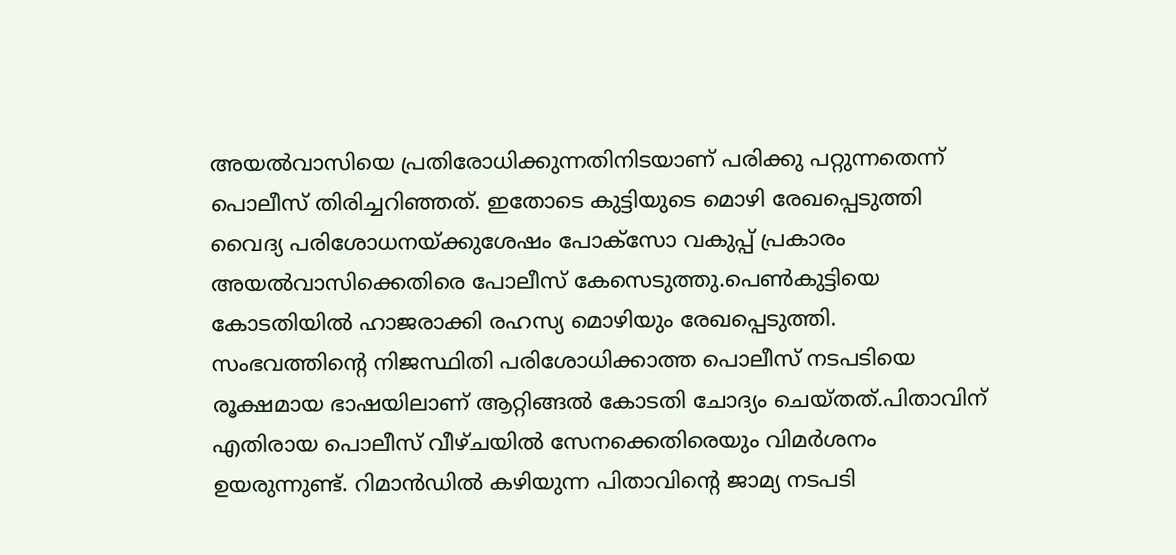അയൽവാസിയെ പ്രതിരോധിക്കുന്നതിനിടയാണ് പരിക്കു പറ്റുന്നതെന്ന് പൊലീസ് തിരിച്ചറിഞ്ഞത്. ഇതോടെ കുട്ടിയുടെ മൊഴി രേഖപ്പെടുത്തി വൈദ്യ പരിശോധനയ്ക്കുശേഷം പോക്സോ വകുപ്പ് പ്രകാരം അയൽവാസിക്കെതിരെ പോലീസ് കേസെടുത്തു.പെൺകുട്ടിയെ കോടതിയിൽ ഹാജരാക്കി രഹസ്യ മൊഴിയും രേഖപ്പെടുത്തി. സംഭവത്തിന്റെ നിജസ്ഥിതി പരിശോധിക്കാത്ത പൊലീസ് നടപടിയെ രൂക്ഷമായ ഭാഷയിലാണ് ആറ്റിങ്ങൽ കോടതി ചോദ്യം ചെയ്തത്.പിതാവിന് എതിരായ പൊലീസ് വീഴ്ചയിൽ സേനക്കെതിരെയും വിമർശനം ഉയരുന്നുണ്ട്. റിമാൻഡിൽ കഴിയുന്ന പിതാവിന്റെ ജാമ്യ നടപടി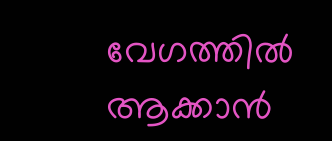വേഗത്തിൽ ആക്കാൻ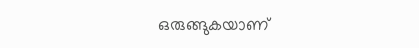ഒരുങ്ങുകയാണ്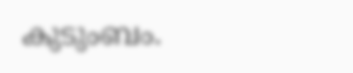കുടുംബം.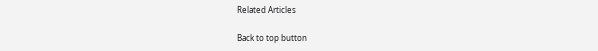Related Articles

Back to top button